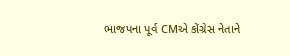ભાજપના પૂર્વ CMએ કોંગ્રેસ નેતાને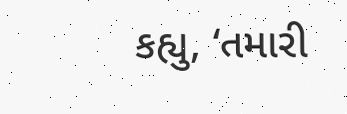કહ્યુ, ‘તમારી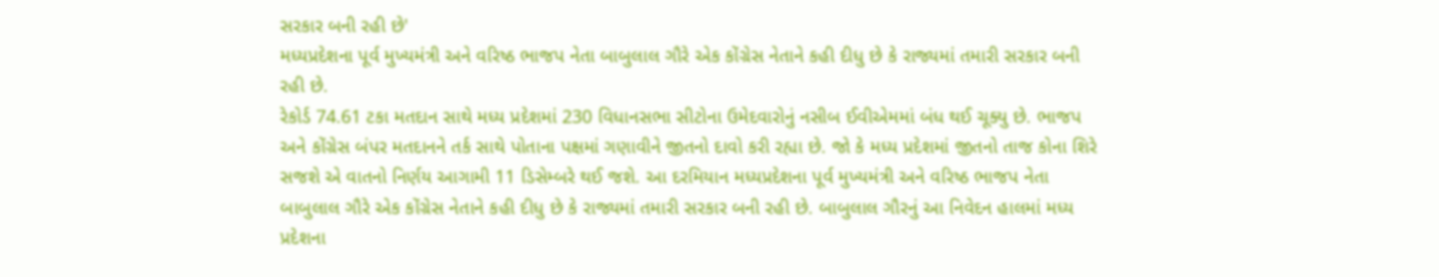સરકાર બની રહી છે'
મધ્યપ્રદેશના પૂર્વ મુખ્યમંત્રી અને વરિષ્ઠ ભાજપ નેતા બાબુલાલ ગૌરે એક કોંગ્રેસ નેતાને કહી દીધુ છે કે રાજ્યમાં તમારી સરકાર બની રહી છે.
રેકોર્ડ 74.61 ટકા મતદાન સાથે મધ્ય પ્રદેશમાં 230 વિધાનસભા સીટોના ઉમેદવારોનું નસીબ ઈવીએમમાં બંધ થઈ ચૂક્યુ છે. ભાજપ અને કોંગ્રેસ બંપર મતદાનને તર્ક સાથે પોતાના પક્ષમાં ગણાવીને જીતનો દાવો કરી રહ્યા છે. જો કે મધ્ય પ્રદેશમાં જીતનો તાજ કોના શિરે સજશે એ વાતનો નિર્ણય આગામી 11 ડિસેમ્બરે થઈ જશે. આ દરમિયાન મધ્યપ્રદેશના પૂર્વ મુખ્યમંત્રી અને વરિષ્ઠ ભાજપ નેતા બાબુલાલ ગૌરે એક કોંગ્રેસ નેતાને કહી દીધુ છે કે રાજ્યમાં તમારી સરકાર બની રહી છે. બાબુલાલ ગૌરનું આ નિવેદન હાલમાં મધ્ય પ્રદેશના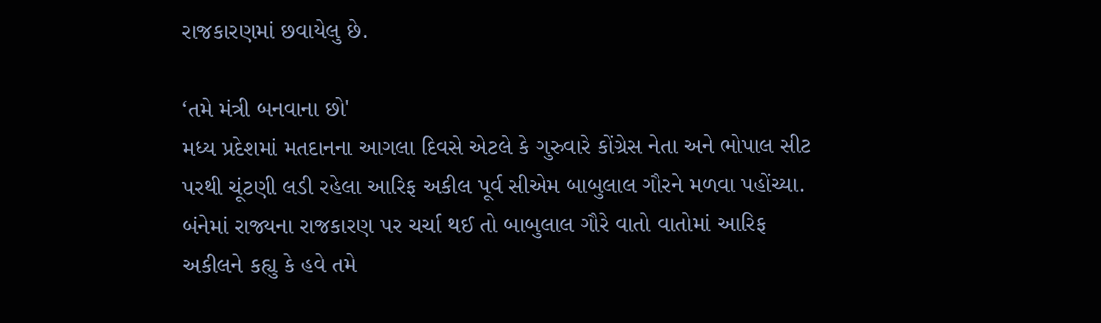રાજકારણમાં છવાયેલુ છે.

‘તમે મંત્રી બનવાના છો'
મધ્ય પ્રદેશમાં મતદાનના આગલા દિવસે એટલે કે ગુરુવારે કોંગ્રેસ નેતા અને ભોપાલ સીટ પરથી ચૂંટણી લડી રહેલા આરિફ અકીલ પૂર્વ સીએમ બાબુલાલ ગૌરને મળવા પહોંચ્યા. બંનેમાં રાજ્યના રાજકારણ પર ચર્ચા થઈ તો બાબુલાલ ગૌરે વાતો વાતોમાં આરિફ અકીલને કહ્યુ કે હવે તમે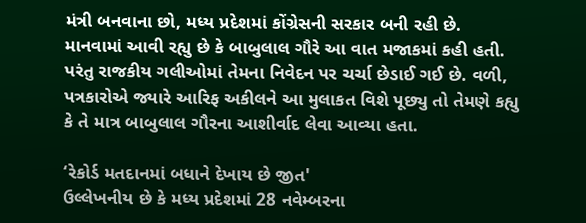મંત્રી બનવાના છો, મધ્ય પ્રદેશમાં કોંગ્રેસની સરકાર બની રહી છે. માનવામાં આવી રહ્યુ છે કે બાબુલાલ ગૌરે આ વાત મજાકમાં કહી હતી. પરંતુ રાજકીય ગલીઓમાં તેમના નિવેદન પર ચર્ચા છેડાઈ ગઈ છે. વળી, પત્રકારોએ જ્યારે આરિફ અકીલને આ મુલાકત વિશે પૂછ્યુ તો તેમણે કહ્યુ કે તે માત્ર બાબુલાલ ગૌરના આશીર્વાદ લેવા આવ્યા હતા.

‘રેકોર્ડ મતદાનમાં બધાને દેખાય છે જીત'
ઉલ્લેખનીય છે કે મધ્ય પ્રદેશમાં 28 નવેમ્બરના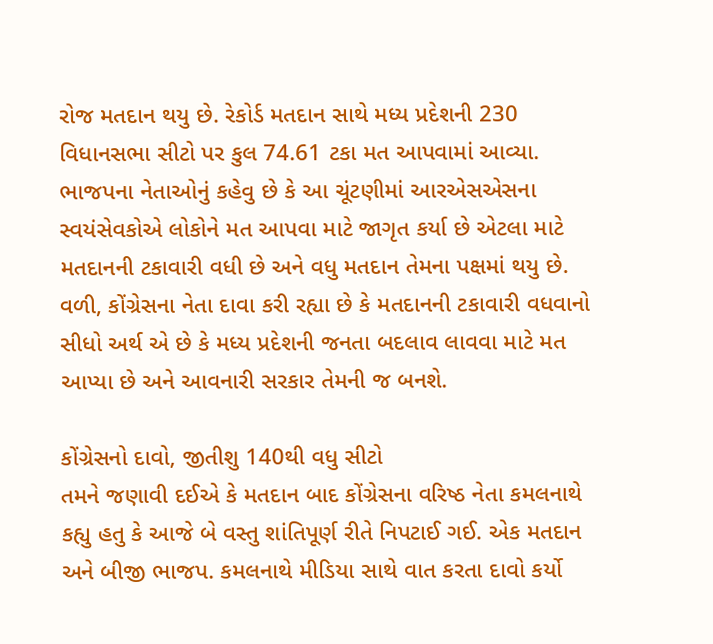રોજ મતદાન થયુ છે. રેકોર્ડ મતદાન સાથે મધ્ય પ્રદેશની 230 વિધાનસભા સીટો પર કુલ 74.61 ટકા મત આપવામાં આવ્યા. ભાજપના નેતાઓનું કહેવુ છે કે આ ચૂંટણીમાં આરએસએસના સ્વયંસેવકોએ લોકોને મત આપવા માટે જાગૃત કર્યા છે એટલા માટે મતદાનની ટકાવારી વધી છે અને વધુ મતદાન તેમના પક્ષમાં થયુ છે. વળી, કોંગ્રેસના નેતા દાવા કરી રહ્યા છે કે મતદાનની ટકાવારી વધવાનો સીધો અર્થ એ છે કે મધ્ય પ્રદેશની જનતા બદલાવ લાવવા માટે મત આપ્યા છે અને આવનારી સરકાર તેમની જ બનશે.

કોંગ્રેસનો દાવો, જીતીશુ 140થી વધુ સીટો
તમને જણાવી દઈએ કે મતદાન બાદ કોંગ્રેસના વરિષ્ઠ નેતા કમલનાથે કહ્યુ હતુ કે આજે બે વસ્તુ શાંતિપૂર્ણ રીતે નિપટાઈ ગઈ. એક મતદાન અને બીજી ભાજપ. કમલનાથે મીડિયા સાથે વાત કરતા દાવો કર્યો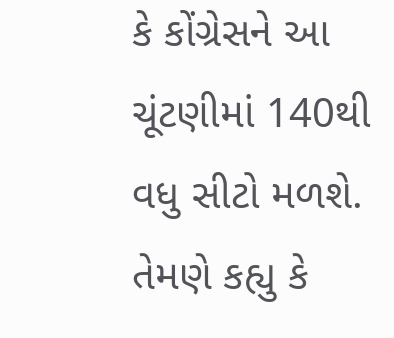કે કોંગ્રેસને આ ચૂંટણીમાં 140થી વધુ સીટો મળશે. તેમણે કહ્યુ કે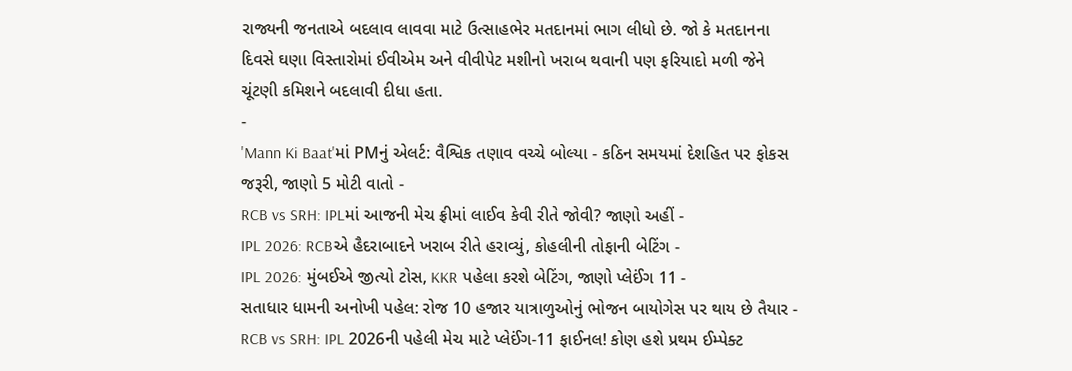રાજ્યની જનતાએ બદલાવ લાવવા માટે ઉત્સાહભેર મતદાનમાં ભાગ લીધો છે. જો કે મતદાનના દિવસે ઘણા વિસ્તારોમાં ઈવીએમ અને વીવીપેટ મશીનો ખરાબ થવાની પણ ફરિયાદો મળી જેને ચૂંટણી કમિશને બદલાવી દીધા હતા.
-
'Mann Ki Baat'માં PMનું એલર્ટ: વૈશ્વિક તણાવ વચ્ચે બોલ્યા - કઠિન સમયમાં દેશહિત પર ફોકસ જરૂરી, જાણો 5 મોટી વાતો -
RCB vs SRH: IPLમાં આજની મેચ ફ્રીમાં લાઈવ કેવી રીતે જોવી? જાણો અહીં -
IPL 2026: RCBએ હૈદરાબાદને ખરાબ રીતે હરાવ્યું, કોહલીની તોફાની બેટિંગ -
IPL 2026: મુંબઈએ જીત્યો ટોસ, KKR પહેલા કરશે બેટિંગ, જાણો પ્લેઈંગ 11 -
સતાધાર ધામની અનોખી પહેલ: રોજ 10 હજાર યાત્રાળુઓનું ભોજન બાયોગેસ પર થાય છે તૈયાર -
RCB vs SRH: IPL 2026ની પહેલી મેચ માટે પ્લેઈંગ-11 ફાઈનલ! કોણ હશે પ્રથમ ઈમ્પેક્ટ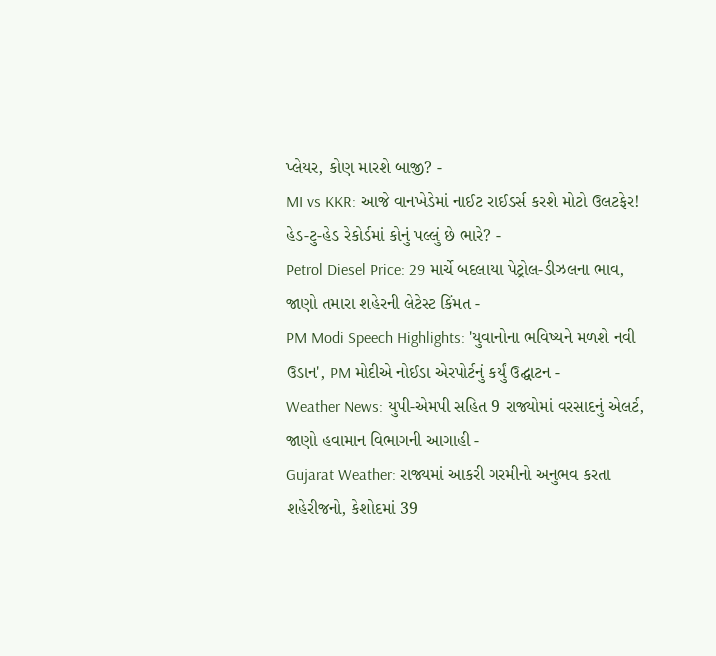પ્લેયર, કોણ મારશે બાજી? -
MI vs KKR: આજે વાનખેડેમાં નાઈટ રાઈડર્સ કરશે મોટો ઉલટફેર! હેડ-ટુ-હેડ રેકોર્ડમાં કોનું પલ્લું છે ભારે? -
Petrol Diesel Price: 29 માર્ચે બદલાયા પેટ્રોલ-ડીઝલના ભાવ, જાણો તમારા શહેરની લેટેસ્ટ કિંમત -
PM Modi Speech Highlights: 'યુવાનોના ભવિષ્યને મળશે નવી ઉડાન', PM મોદીએ નોઈડા એરપોર્ટનું કર્યું ઉદ્ઘાટન -
Weather News: યુપી-એમપી સહિત 9 રાજ્યોમાં વરસાદનું એલર્ટ, જાણો હવામાન વિભાગની આગાહી -
Gujarat Weather: રાજ્યમાં આકરી ગરમીનો અનુભવ કરતા શહેરીજનો, કેશોદમાં 39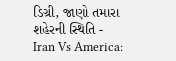ડિગ્રી, જાણો તમારા શહેરની સ્થિતિ -
Iran Vs America: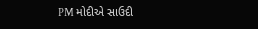PM મોદીએ સાઉદી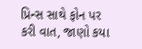પ્રિન્સ સાથે ફોન પર કરી વાત, જાણો કયા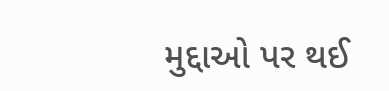મુદ્દાઓ પર થઈ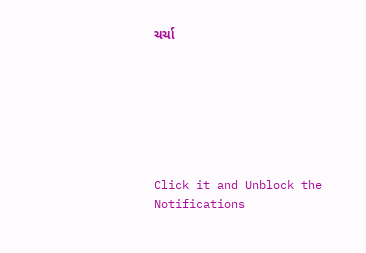ચર્ચા







Click it and Unblock the Notifications